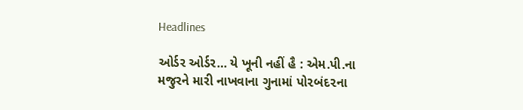Headlines

ઓર્ડર ઓર્ડર… યે ખૂની નહીં હૈ : એમ.પી.ના મજુરને મારી નાખવાના ગુનામાં પો૨બંદ૨ના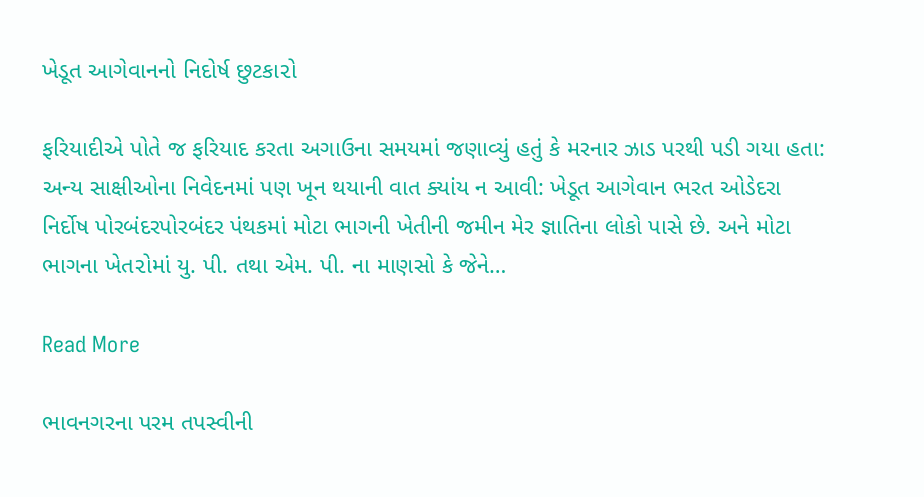ખેડૂત આગેવાનનો નિદોર્ષ છુટકા૨ો

ફરિયાદીએ પોતે જ ફરિયાદ કરતા અગાઉના સમયમાં જણાવ્યું હતું કે મરનાર ઝાડ પરથી પડી ગયા હતા: અન્ય સાક્ષીઓના નિવેદનમાં પણ ખૂન થયાની વાત ક્યાંય ન આવી: ખેડૂત આગેવાન ભરત ઓડેદરા નિર્દોષ પોરબંદરપોરબંદર પંથકમાં મોટા ભાગની ખેતીની જમીન મેર જ્ઞાતિના લોકો પાસે છે. અને મોટા ભાગના ખેત૨ોમાં યુ. પી. તથા એમ. પી. ના માણસો કે જેને…

Read More

ભાવનગરના પરમ તપસ્વીની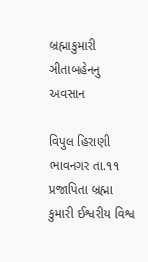બ્રહ્માકુમારી ઞીતાબહેનનુ અવસાન

વિપુલ હિરાણી  ભાવનગર તા.૧૧ પ્રજાપિતા બ્રહ્મા કુમારી ઈશ્વરીય વિશ્વ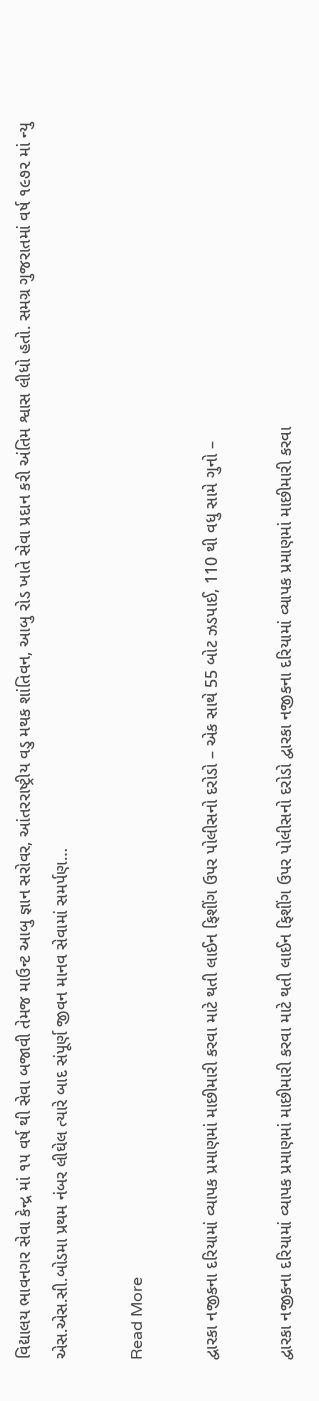વિદ્યાલય ભાવનગર સેવા કેન્દ્ર માં ૧૫ વર્ષ થી સેવા બજાવી તેમજ માઉન્ટ આબુ જ્ઞાન સરોવર, આંતરરાષ્ટ્રીય વડુ મથક શાંતિવન, આબુ રોડ ખાતે સેવા પ્રદાન કરી અંતિમ શ્વાસ લીધો હતો. સમગ્ર ગુજરાતમાં વર્ષ ૧૯૭૨ માં ન્યુ એસ.એસ.સી.બોડમા પ્રથમ નંબર લીઘેલ ત્યારે બાદ સંપૂર્ણ જીવન માનવ સેવામાં સમર્પણ…

Read More

દ્વારકા નજીકના દરિયામાં વ્યાપક પ્રમાણમાં માછીમારી કરવા માટે થતી લાઈન ફિશીંગ ઉપર પોલીસનો દરોડો – એક સાથે 55 બોટ ઝડપાઈ, 110 થી વધુ સામે ગુનો –

દ્વારકા નજીકના દરિયામાં વ્યાપક પ્રમાણમાં માછીમારી કરવા માટે થતી લાઈન ફિશીંગ ઉપર પોલીસનો દરોડો દ્વારકા નજીકના દરિયામાં વ્યાપક પ્રમાણમાં માછીમારી કરવા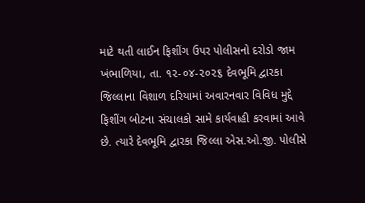માટે થતી લાઈન ફિશીંગ ઉપર પોલીસનો દરોડો જામ ખંભાળિયા, તા. ૧૨-૦૪-૨૦૨૬ દેવભૂમિ દ્વારકા જિલ્લાના વિશાળ દરિયામાં અવારનવાર વિવિધ મુદ્દે ફિશીંગ બોટના સંચાલકો સામે કાર્યવાહી કરવામાં આવે છે. ત્યારે દેવભૂમિ દ્વારકા જિલ્લા એસ.ઓ.જી. પોલીસે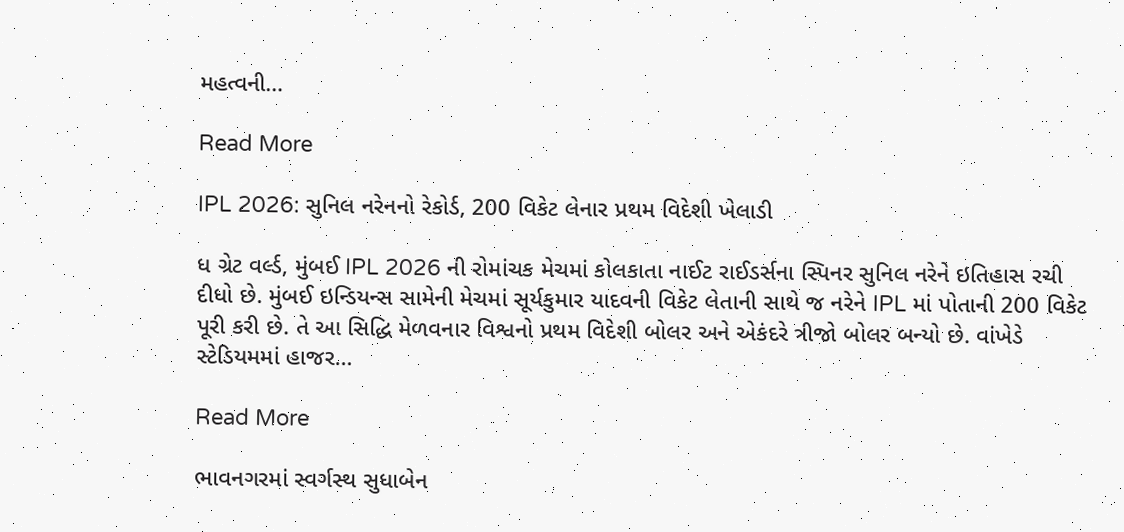મહત્વની…

Read More

IPL 2026: સુનિલ નરેનનો રેકોર્ડ, 200 વિકેટ લેનાર પ્રથમ વિદેશી ખેલાડી

ધ ગ્રેટ વર્લ્ડ, મુંબઈ IPL 2026 ની રોમાંચક મેચમાં કોલકાતા નાઈટ રાઈડર્સના સ્પિનર સુનિલ નરેને ઇતિહાસ રચી દીધો છે. મુંબઈ ઇન્ડિયન્સ સામેની મેચમાં સૂર્યકુમાર યાદવની વિકેટ લેતાની સાથે જ નરેને IPL માં પોતાની 200 વિકેટ પૂરી કરી છે. તે આ સિદ્ધિ મેળવનાર વિશ્વનો પ્રથમ વિદેશી બોલર અને એકંદરે ત્રીજો બોલર બન્યો છે. વાંખેડે સ્ટેડિયમમાં હાજર…

Read More

ભાવનગરમાં સ્વર્ગસ્થ સુધાબેન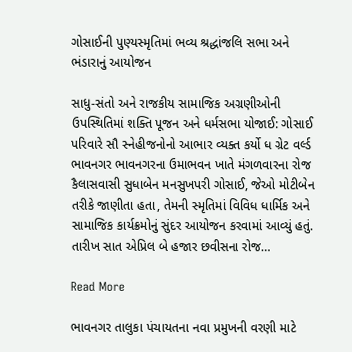ગોસાઈની પુણ્યસ્મૃતિમાં ભવ્ય શ્રદ્ધાંજલિ સભા અને ભંડારાનું આયોજન

સાધુ-સંતો અને રાજકીય સામાજિક અગ્રણીઓની ઉપસ્થિતિમાં શક્તિ પૂજન અને ધર્મસભા યોજાઈ: ગોસાઈ પરિવારે સૌ સ્નેહીજનોનો આભાર વ્યક્ત કર્યો ધ ગ્રેટ વર્લ્ડ ભાવનગર ભાવનગરના ઉમાભવન ખાતે મંગળવારના રોજ કૈલાસવાસી સુધાબેન મનસુખપરી ગોસાઈ, જેઓ મોટીબેન તરીકે જાણીતા હતા, તેમની સ્મૃતિમાં વિવિધ ધાર્મિક અને સામાજિક કાર્યક્રમોનું સુંદર આયોજન કરવામાં આવ્યું હતું. તારીખ સાત એપ્રિલ બે હજાર છવીસના રોજ…

Read More

ભાવનગર તાલુકા પંચાયતના નવા પ્રમુખની વરણી માટે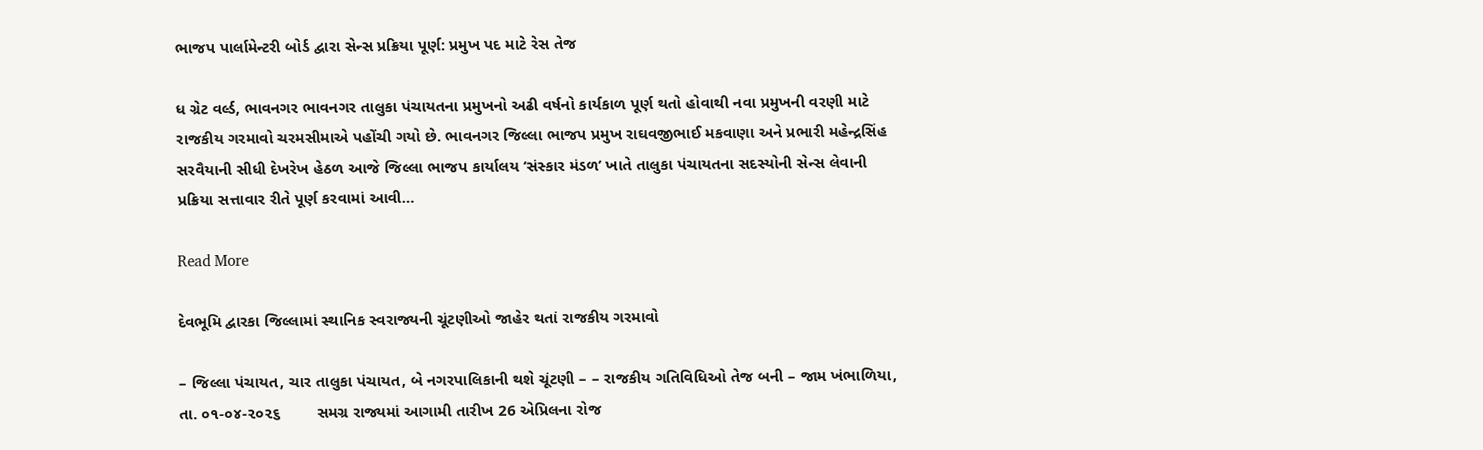ભાજપ પાર્લામેન્ટરી બોર્ડ દ્વારા સેન્સ પ્રક્રિયા પૂર્ણ: પ્રમુખ પદ માટે રેસ તેજ

ધ ગ્રેટ વર્લ્ડ, ભાવનગર ભાવનગર તાલુકા પંચાયતના પ્રમુખનો અઢી વર્ષનો કાર્યકાળ પૂર્ણ થતો હોવાથી નવા પ્રમુખની વરણી માટે રાજકીય ગરમાવો ચરમસીમાએ પહોંચી ગયો છે. ભાવનગર જિલ્લા ભાજપ પ્રમુખ રાઘવજીભાઈ મકવાણા અને પ્રભારી મહેન્દ્રસિંહ સરવૈયાની સીધી દેખરેખ હેઠળ આજે જિલ્લા ભાજપ કાર્યાલય ‘સંસ્કાર મંડળ’ ખાતે તાલુકા પંચાયતના સદસ્યોની સેન્સ લેવાની પ્રક્રિયા સત્તાવાર રીતે પૂર્ણ કરવામાં આવી…

Read More

દેવભૂમિ દ્વારકા જિલ્લામાં સ્થાનિક સ્વરાજ્યની ચૂંટણીઓ જાહેર થતાં રાજકીય ગરમાવો

– જિલ્લા પંચાયત, ચાર તાલુકા પંચાયત, બે નગરપાલિકાની થશે ચૂંટણી – – રાજકીય ગતિવિધિઓ તેજ બની – જામ ખંભાળિયા, તા. ૦૧-૦૪-૨૦૨૬        સમગ્ર રાજ્યમાં આગામી તારીખ 26 એપ્રિલના રોજ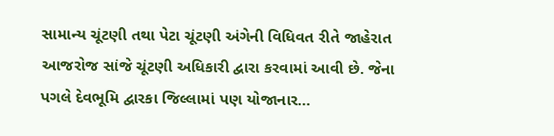સામાન્ય ચૂંટણી તથા પેટા ચૂંટણી અંગેની વિધિવત રીતે જાહેરાત આજરોજ સાંજે ચૂંટણી અધિકારી દ્વારા કરવામાં આવી છે. જેના પગલે દેવભૂમિ દ્વારકા જિલ્લામાં પણ યોજાનાર…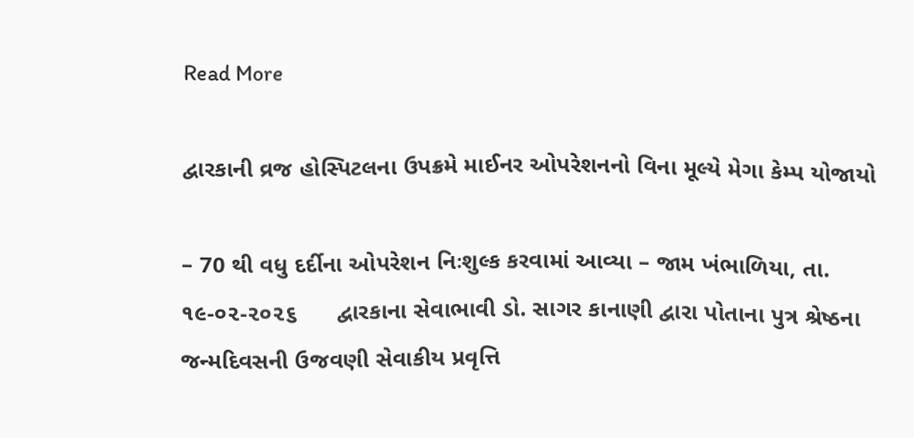Read More

દ્વારકાની વ્રજ હોસ્પિટલના ઉપક્રમે માઈનર ઓપરેશનનો વિના મૂલ્યે મેગા કેમ્પ યોજાયો

– 70 થી વધુ દર્દીના ઓપરેશન નિઃશુલ્ક કરવામાં આવ્યા – જામ ખંભાળિયા, તા. ૧૯-૦૨-૨૦૨૬      દ્વારકાના સેવાભાવી ડો. સાગર કાનાણી દ્વારા પોતાના પુત્ર શ્રેષ્ઠના જન્મદિવસની ઉજવણી સેવાકીય પ્રવૃત્તિ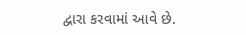દ્વારા કરવામાં આવે છે.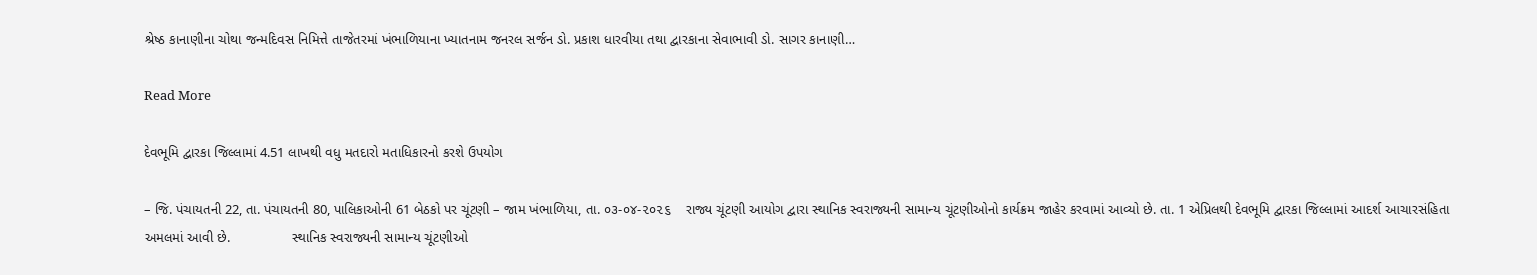શ્રેષ્ઠ કાનાણીના ચોથા જન્મદિવસ નિમિત્તે તાજેતરમાં ખંભાળિયાના ખ્યાતનામ જનરલ સર્જન ડો. પ્રકાશ ધારવીયા તથા દ્વારકાના સેવાભાવી ડો. સાગર કાનાણી…

Read More

દેવભૂમિ દ્વારકા જિલ્લામાં 4.51 લાખથી વધુ મતદારો મતાધિકારનો કરશે ઉપયોગ

– જિ. પંચાયતની 22, તા. પંચાયતની 80, પાલિકાઓની 61 બેઠકો પર ચૂંટણી – જામ ખંભાળિયા, તા. ૦૩-૦૪-૨૦૨૬    રાજ્ય ચૂંટણી આયોગ દ્વારા સ્થાનિક સ્વરાજ્યની સામાન્ય ચૂંટણીઓનો કાર્યક્રમ જાહેર કરવામાં આવ્યો છે. તા. 1 એપ્રિલથી દેવભૂમિ દ્વારકા જિલ્લામાં આદર્શ આચારસંહિતા અમલમાં આવી છે.                સ્થાનિક સ્વરાજ્યની સામાન્ય ચૂંટણીઓ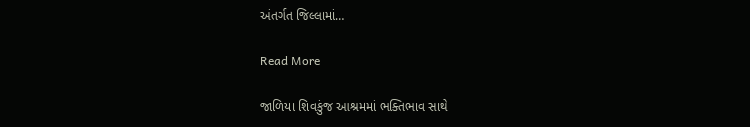અંતર્ગત જિલ્લામાં…

Read More

જાળિયા શિવકુંજ આશ્રમમાં ભક્તિભાવ સાથે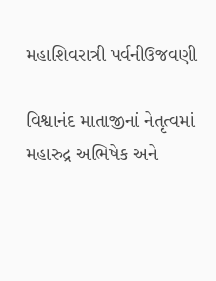મહાશિવરાત્રી પર્વનીઉજવણી

વિશ્વાનંદ માતાજીનાં નેતૃત્વમાં મહારુદ્ર અભિષેક અને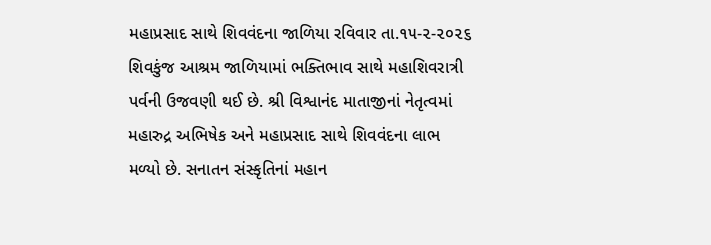મહાપ્રસાદ સાથે શિવવંદના જાળિયા રવિવાર તા.૧૫-૨-૨૦૨૬ શિવકુંજ આશ્રમ જાળિયામાં ભક્તિભાવ સાથે મહાશિવરાત્રી પર્વની ઉજવણી થઈ છે. શ્રી વિશ્વાનંદ માતાજીનાં નેતૃત્વમાં મહારુદ્ર અભિષેક અને મહાપ્રસાદ સાથે શિવવંદના લાભ મળ્યો છે. સનાતન સંસ્કૃતિનાં મહાન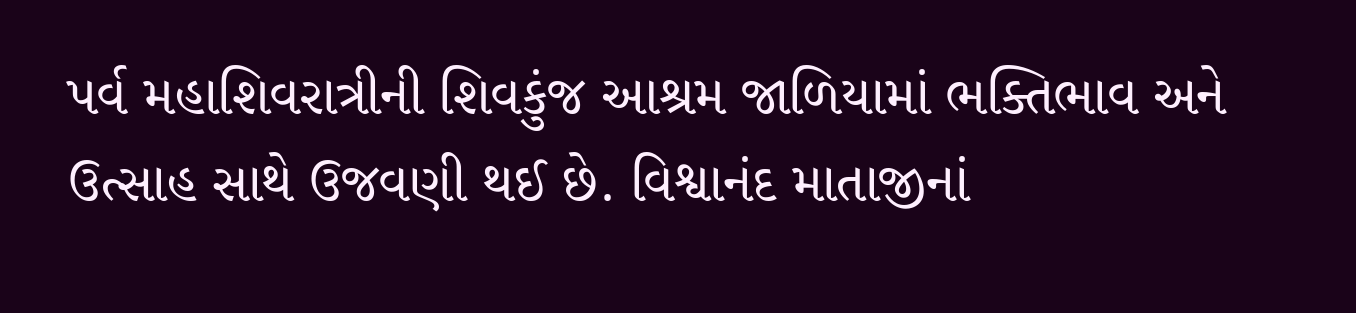પર્વ મહાશિવરાત્રીની શિવકુંજ આશ્રમ જાળિયામાં ભક્તિભાવ અને ઉત્સાહ સાથે ઉજવણી થઈ છે. વિશ્વાનંદ માતાજીનાં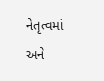નેતૃત્વમાં અને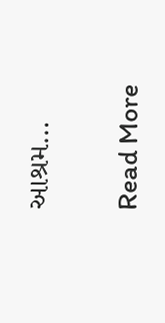આશ્રમ…

Read More